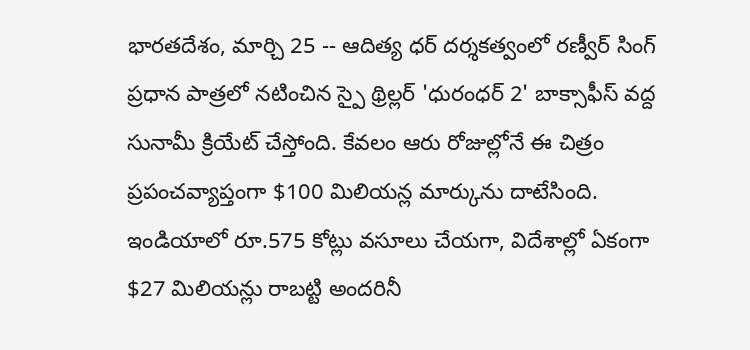భారతదేశం, మార్చి 25 -- ఆదిత్య ధర్ దర్శకత్వంలో రణ్వీర్ సింగ్ ప్రధాన పాత్రలో నటించిన స్పై థ్రిల్లర్ 'ధురంధర్ 2' బాక్సాఫీస్ వద్ద సునామీ క్రియేట్ చేస్తోంది. కేవలం ఆరు రోజుల్లోనే ఈ చిత్రం ప్రపంచవ్యాప్తంగా $100 మిలియన్ల మార్కును దాటేసింది. ఇండియాలో రూ.575 కోట్లు వసూలు చేయగా, విదేశాల్లో ఏకంగా $27 మిలియన్లు రాబట్టి అందరినీ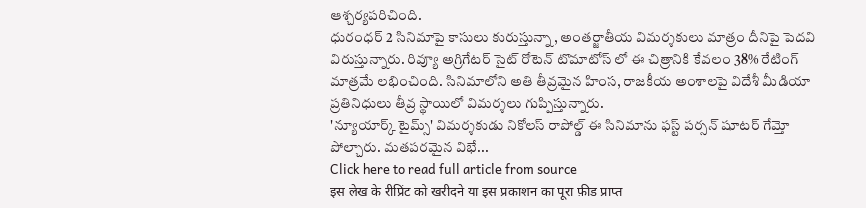ఆశ్చర్యపరిచింది.
ధురంధర్ 2 సినిమాపై కాసులు కురుస్తున్నా, అంతర్జాతీయ విమర్శకులు మాత్రం దీనిపై పెదవి విరుస్తున్నారు. రివ్యూ అగ్రిగేటర్ సైట్ రోటెన్ టొమాటోస్ లో ఈ చిత్రానికి కేవలం 38% రేటింగ్ మాత్రమే లభించింది. సినిమాలోని అతి తీవ్రమైన హింస, రాజకీయ అంశాలపై విదేశీ మీడియా ప్రతినిధులు తీవ్ర స్థాయిలో విమర్శలు గుప్పిస్తున్నారు.
'న్యూయార్క్ టైమ్స్' విమర్శకుడు నికోలస్ రాపోల్డ్ ఈ సినిమాను ఫస్ట్ పర్సన్ షూటర్ గేమ్తో పోల్చారు. మతపరమైన విభే...
Click here to read full article from source
इस लेख के रीप्रिंट को खरीदने या इस प्रकाशन का पूरा फ़ीड प्राप्त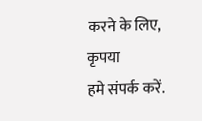करने के लिए, कृपया
हमे संपर्क करें.